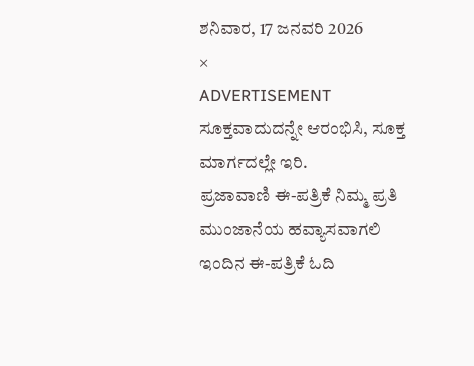ಶನಿವಾರ, 17 ಜನವರಿ 2026
×
ADVERTISEMENT
ಸೂಕ್ತವಾದುದನ್ನೇ ಆರಂಭಿಸಿ, ಸೂಕ್ತ ಮಾರ್ಗದಲ್ಲೇ ಇರಿ.
ಪ್ರಜಾವಾಣಿ ಈ-ಪತ್ರಿಕೆ ನಿಮ್ಮ ಪ್ರತಿ ಮುಂಜಾನೆಯ ಹವ್ಯಾಸವಾಗಲಿ
ಇಂದಿನ ಈ-ಪತ್ರಿಕೆ ಓದಿ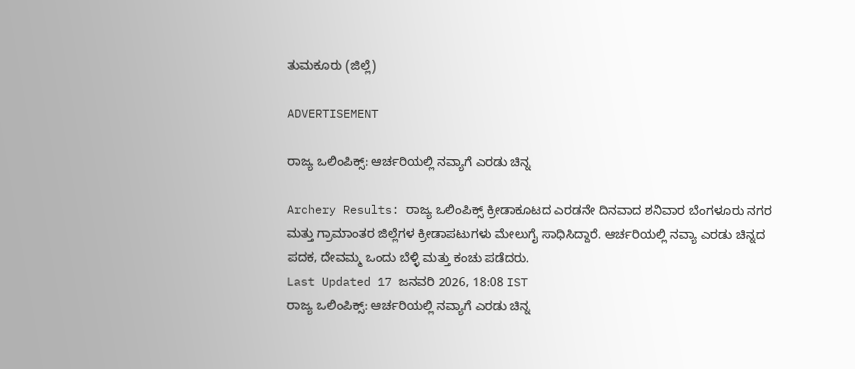ತುಮಕೂರು (ಜಿಲ್ಲೆ)

ADVERTISEMENT

ರಾಜ್ಯ ಒಲಿಂಪಿಕ್ಸ್‌: ಆರ್ಚರಿಯಲ್ಲಿ ನವ್ಯಾಗೆ ಎರಡು ಚಿನ್ನ

Archery Results: ರಾಜ್ಯ ಒಲಿಂಪಿಕ್ಸ್‌ ಕ್ರೀಡಾಕೂಟದ ಎರಡನೇ ದಿನವಾದ ಶನಿವಾರ ಬೆಂಗಳೂರು ನಗರ ಮತ್ತು ಗ್ರಾಮಾಂತರ ಜಿಲ್ಲೆಗಳ ಕ್ರೀಡಾಪಟುಗಳು ಮೇಲುಗೈ ಸಾಧಿಸಿದ್ದಾರೆ. ಆರ್ಚರಿಯಲ್ಲಿ ನವ್ಯಾ ಎರಡು ಚಿನ್ನದ ಪದಕ, ದೇವಮ್ಮ ಒಂದು ಬೆಳ್ಳಿ ಮತ್ತು ಕಂಚು ಪಡೆದರು.
Last Updated 17 ಜನವರಿ 2026, 18:08 IST
ರಾಜ್ಯ ಒಲಿಂಪಿಕ್ಸ್‌: ಆರ್ಚರಿಯಲ್ಲಿ ನವ್ಯಾಗೆ ಎರಡು ಚಿನ್ನ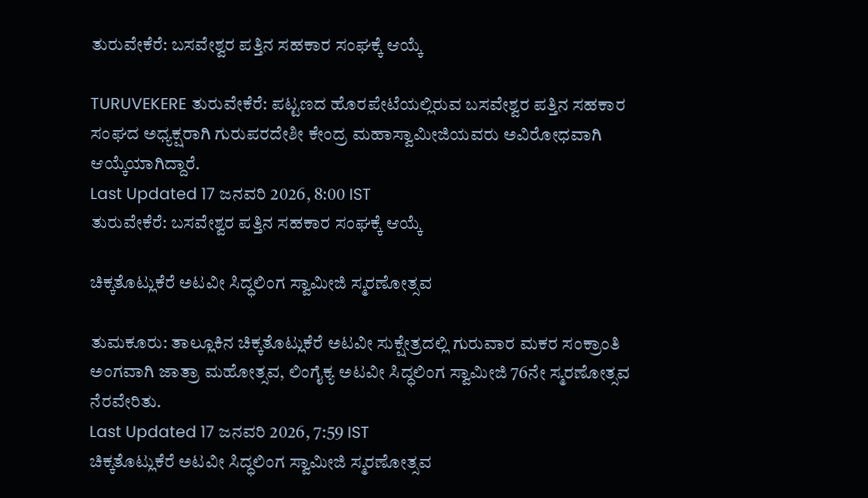ತುರುವೇಕೆರೆ: ಬಸವೇಶ್ವರ ಪತ್ತಿನ ಸಹಕಾರ ಸಂಘಕ್ಕೆ ಆಯ್ಕೆ

TURUVEKERE ತುರುವೇಕೆರೆ: ಪಟ್ಟಣದ ಹೊರಪೇಟೆಯಲ್ಲಿರುವ ಬಸವೇಶ್ವರ ಪತ್ತಿನ ಸಹಕಾರ ಸಂಘದ ಅಧ್ಯಕ್ಷರಾಗಿ ಗುರುಪರದೇಶೀ ಕೇಂದ್ರ ಮಹಾಸ್ವಾಮೀಜಿಯವರು ಅವಿರೋಧವಾಗಿ ಆಯ್ಕೆಯಾಗಿದ್ದಾರೆ.
Last Updated 17 ಜನವರಿ 2026, 8:00 IST
ತುರುವೇಕೆರೆ: ಬಸವೇಶ್ವರ ಪತ್ತಿನ ಸಹಕಾರ ಸಂಘಕ್ಕೆ ಆಯ್ಕೆ

ಚಿಕ್ಕತೊಟ್ಲುಕೆರೆ ಅಟವೀ ಸಿದ್ಧಲಿಂಗ ಸ್ವಾಮೀಜಿ ಸ್ಮರಣೋತ್ಸವ

ತುಮಕೂರು: ತಾಲ್ಲೂಕಿನ ಚಿಕ್ಕತೊಟ್ಲುಕೆರೆ ಅಟವೀ ಸುಕ್ಷೇತ್ರದಲ್ಲಿ ಗುರುವಾರ ಮಕರ ಸಂಕ್ರಾಂತಿ ಅಂಗವಾಗಿ ಜಾತ್ರಾ ಮಹೋತ್ಸವ, ಲಿಂಗೈಕ್ಯ ಅಟವೀ ಸಿದ್ಧಲಿಂಗ ಸ್ವಾಮೀಜಿ 76ನೇ ಸ್ಮರಣೋತ್ಸವ ನೆರವೇರಿತು.
Last Updated 17 ಜನವರಿ 2026, 7:59 IST
ಚಿಕ್ಕತೊಟ್ಲುಕೆರೆ ಅಟವೀ ಸಿದ್ಧಲಿಂಗ ಸ್ವಾಮೀಜಿ ಸ್ಮರಣೋತ್ಸವ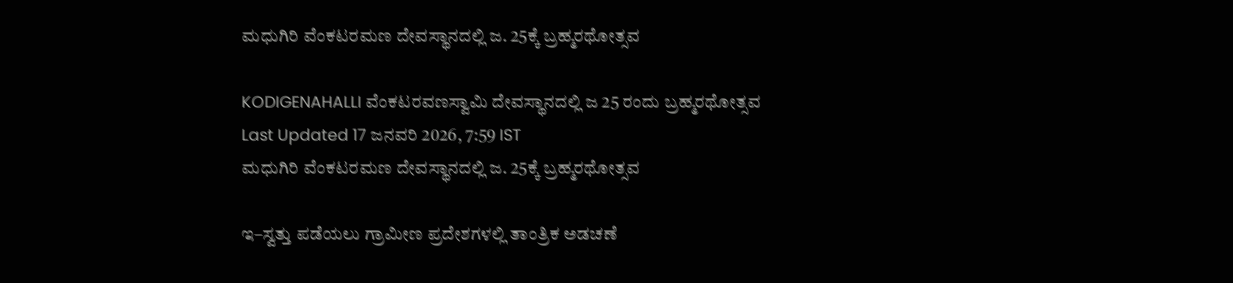ಮಧುಗಿರಿ ವೆಂಕಟರಮಣ ದೇವಸ್ಥಾನದಲ್ಲಿ ಜ. 25ಕ್ಕೆ ಬ್ರಹ್ಮರಥೋತ್ಸವ

KODIGENAHALLI ವೆಂಕಟರವಣಸ್ವಾಮಿ ದೇವಸ್ಥಾನದಲ್ಲಿ ಜ 25 ರಂದು ಬ್ರಹ್ಮರಥೋತ್ಸವ
Last Updated 17 ಜನವರಿ 2026, 7:59 IST
ಮಧುಗಿರಿ ವೆಂಕಟರಮಣ ದೇವಸ್ಥಾನದಲ್ಲಿ ಜ. 25ಕ್ಕೆ ಬ್ರಹ್ಮರಥೋತ್ಸವ

ಇ–ಸ್ವತ್ತು ಪಡೆಯಲು ಗ್ರಾಮೀಣ ಪ್ರದೇಶಗಳಲ್ಲಿ ತಾಂತ್ರಿಕ ಅಡಚಣೆ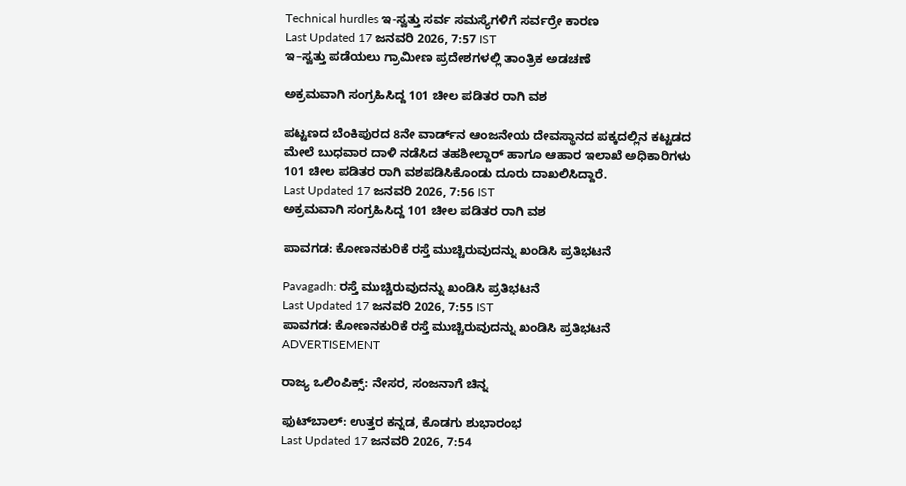Technical hurdles ಇ-ಸ್ವತ್ತು ಸರ್ವ ಸಮಸ್ಯೆಗಳಿಗೆ ಸರ್ವರ್ರೇ ಕಾರಣ
Last Updated 17 ಜನವರಿ 2026, 7:57 IST
ಇ–ಸ್ವತ್ತು ಪಡೆಯಲು ಗ್ರಾಮೀಣ ಪ್ರದೇಶಗಳಲ್ಲಿ ತಾಂತ್ರಿಕ ಅಡಚಣೆ

ಅಕ್ರಮವಾಗಿ ಸಂಗ್ರಹಿಸಿದ್ದ 101 ಚೀಲ ಪಡಿತರ ರಾಗಿ ವಶ

ಪಟ್ಟಣದ ಬೆಂಕಿಪುರದ 8ನೇ ವಾರ್ಡ್‌ನ ಆಂಜನೇಯ ದೇವಸ್ಥಾನದ ಪಕ್ಕದಲ್ಲಿನ ಕಟ್ಟಡದ ಮೇಲೆ ಬುಧವಾರ ದಾಳಿ ನಡೆಸಿದ ತಹಶೀಲ್ದಾರ್ ಹಾಗೂ ಆಹಾರ ಇಲಾಖೆ ಅಧಿಕಾರಿಗಳು 101 ಚೀಲ ಪಡಿತರ ರಾಗಿ ವಶಪಡಿಸಿಕೊಂಡು ದೂರು ದಾಖಲಿಸಿದ್ದಾರೆ.
Last Updated 17 ಜನವರಿ 2026, 7:56 IST
ಅಕ್ರಮವಾಗಿ ಸಂಗ್ರಹಿಸಿದ್ದ 101 ಚೀಲ ಪಡಿತರ ರಾಗಿ ವಶ

ಪಾವಗಡ: ಕೋಣನಕುರಿಕೆ ರಸ್ತೆ ಮುಚ್ಚಿರುವುದನ್ನು ಖಂಡಿಸಿ ಪ್ರತಿಭಟನೆ

Pavagadh: ರಸ್ತೆ ಮುಚ್ಚಿರುವುದನ್ನು ಖಂಡಿಸಿ ಪ್ರತಿಭಟನೆ
Last Updated 17 ಜನವರಿ 2026, 7:55 IST
ಪಾವಗಡ: ಕೋಣನಕುರಿಕೆ ರಸ್ತೆ ಮುಚ್ಚಿರುವುದನ್ನು ಖಂಡಿಸಿ ಪ್ರತಿಭಟನೆ
ADVERTISEMENT

ರಾಜ್ಯ ಒಲಿಂಪಿಕ್ಸ್‌: ನೇಸರ, ಸಂಜನಾಗೆ ಚಿನ್ನ

ಫುಟ್‌ಬಾಲ್‌: ಉತ್ತರ ಕನ್ನಡ, ಕೊಡಗು ಶುಭಾರಂಭ
Last Updated 17 ಜನವರಿ 2026, 7:54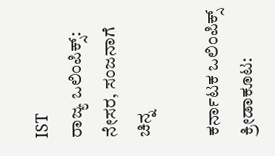IST
ರಾಜ್ಯ ಒಲಿಂಪಿಕ್ಸ್‌: ನೇಸರ, ಸಂಜನಾಗೆ ಚಿನ್ನ

ಕರ್ನಾಟಕ ಒಲಿಂಪಿಕ್ಸ್ ಕ್ರೀಡಾಕೂಟ: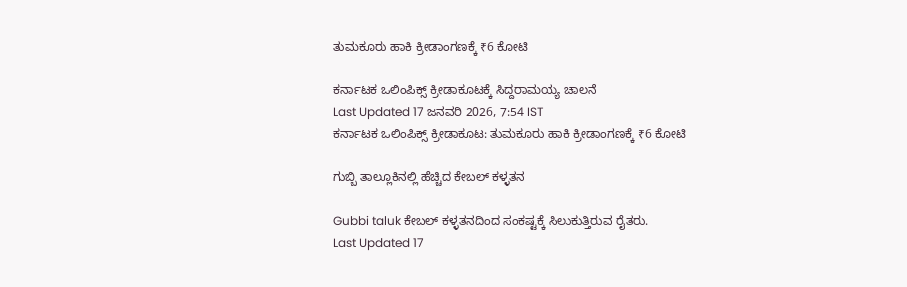ತುಮಕೂರು ಹಾಕಿ ಕ್ರೀಡಾಂಗಣಕ್ಕೆ ₹6 ಕೋಟಿ

ಕರ್ನಾಟಕ ಒಲಿಂಪಿಕ್ಸ್ ಕ್ರೀಡಾಕೂಟಕ್ಕೆ ಸಿದ್ದರಾಮಯ್ಯ ಚಾಲನೆ
Last Updated 17 ಜನವರಿ 2026, 7:54 IST
ಕರ್ನಾಟಕ ಒಲಿಂಪಿಕ್ಸ್ ಕ್ರೀಡಾಕೂಟ: ತುಮಕೂರು ಹಾಕಿ ಕ್ರೀಡಾಂಗಣಕ್ಕೆ ₹6 ಕೋಟಿ

ಗುಬ್ಬಿ ತಾಲ್ಲೂಕಿನಲ್ಲಿ ಹೆಚ್ಚಿದ ಕೇಬಲ್ ಕಳ್ಳತನ

Gubbi taluk ಕೇಬಲ್ ಕಳ್ಳತನದಿಂದ ಸಂಕಷ್ಟಕ್ಕೆ ಸಿಲುಕುತ್ತಿರುವ ರೈತರು.
Last Updated 17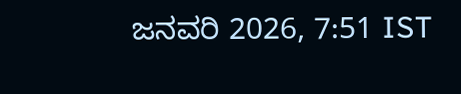ಜನವರಿ 2026, 7:51 IST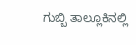ಗುಬ್ಬಿ ತಾಲ್ಲೂಕಿನಲ್ಲಿ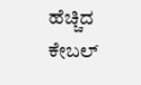ಹೆಚ್ಚಿದ ಕೇಬಲ್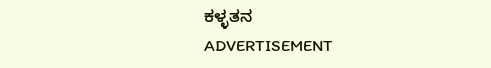ಕಳ್ಳತನ
ADVERTISEMENT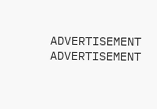ADVERTISEMENT
ADVERTISEMENT